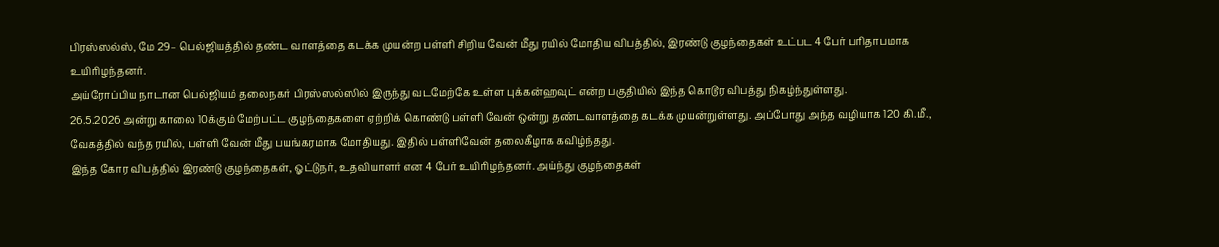பிரஸ்ஸல்ஸ், மே 29– பெல்ஜியத்தில் தண்ட வாளத்தை கடக்க முயன்ற பள்ளி சிறிய வேன் மீது ரயில் மோதிய விபத்தில், இரண்டு குழந்தைகள் உட்பட 4 பேர் பரிதாபமாக உயிரிழந்தனர்.
அய்ரோப்பிய நாடான பெல்ஜியம் தலைநகர் பிரஸ்ஸல்ஸில் இருந்து வடமேற்கே உள்ள புக்கன்ஹவுட் என்ற பகுதியில் இந்த கொடூர விபத்து நிகழ்ந்துள்ளது.
26.5.2026 அன்று காலை 10க்கும் மேற்பட்ட குழந்தைகளை ஏற்றிக் கொண்டு பள்ளி வேன் ஒன்று தண்டவாளத்தை கடக்க முயன்றுள்ளது. அப்போது அந்த வழியாக 120 கி.மீ., வேகத்தில் வந்த ரயில், பள்ளி வேன் மீது பயங்கரமாக மோதியது. இதில் பள்ளிவேன் தலைகீழாக கவிழ்ந்தது.
இந்த கோர விபத்தில் இரண்டு குழந்தைகள், ஓட்டுநர், உதவியாளர் என 4 பேர் உயிரிழந்தனர். அய்ந்து குழந்தைகள்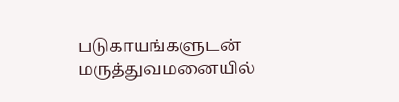படுகாயங்களுடன் மருத்துவமனையில்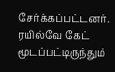சேர்க்கப்பட்டனர்.
ரயில்வே கேட் மூடப்பட்டிருந்தும்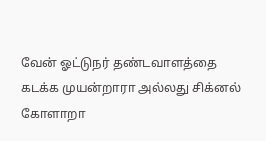வேன் ஓட்டுநர் தண்டவாளத்தை கடக்க முயன்றாரா அல்லது சிக்னல் கோளாறா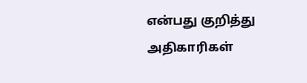என்பது குறித்து அதிகாரிகள்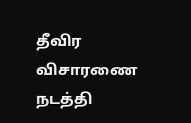தீவிர விசாரணை நடத்தி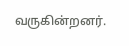வருகின்றனர்.